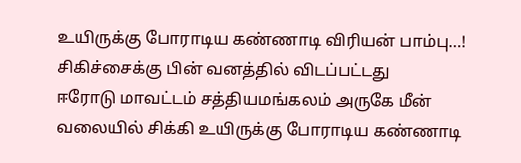உயிருக்கு போராடிய கண்ணாடி விரியன் பாம்பு…! சிகிச்சைக்கு பின் வனத்தில் விடப்பட்டது
ஈரோடு மாவட்டம் சத்தியமங்கலம் அருகே மீன் வலையில் சிக்கி உயிருக்கு போராடிய கண்ணாடி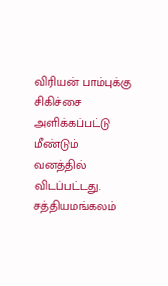விரியன் பாம்புக்கு சிகிச்சை அளிக்கப்பட்டு மீண்டும் வனத்தில் விடப்பட்டது. சத்தியமங்கலம்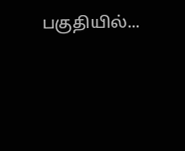பகுதியில்...